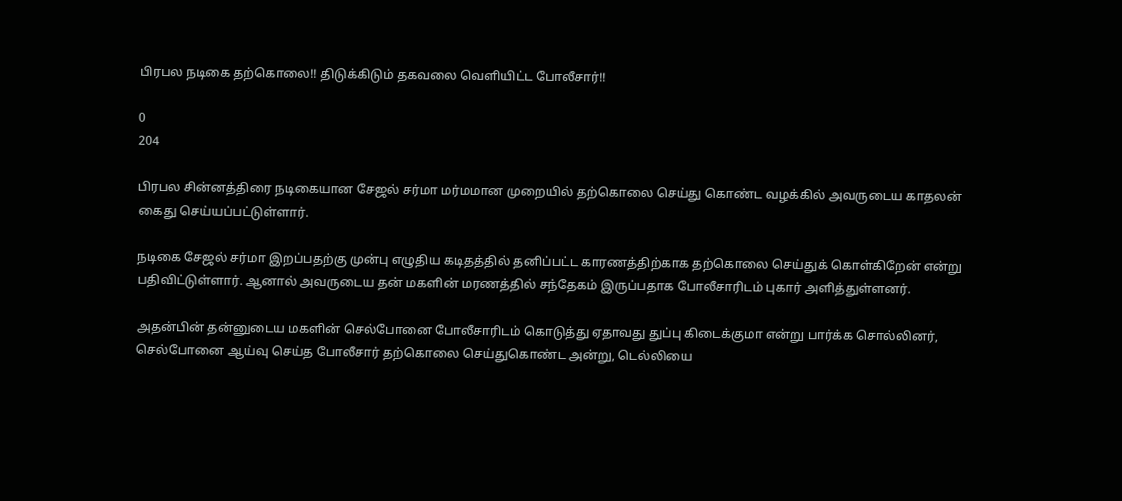பிரபல நடிகை தற்கொலை!! திடுக்கிடும் தகவலை வெளியிட்ட போலீசார்!!

0
204

பிரபல சின்னத்திரை நடிகையான சேஜல் சர்மா மர்மமான முறையில் தற்கொலை செய்து கொண்ட வழக்கில் அவருடைய காதலன் கைது செய்யப்பட்டுள்ளார்.

நடிகை சேஜல் சர்மா இறப்பதற்கு முன்பு எழுதிய கடிதத்தில் தனிப்பட்ட காரணத்திற்காக தற்கொலை செய்துக் கொள்கிறேன் என்று பதிவிட்டுள்ளார். ஆனால் அவருடைய தன் மகளின் மரணத்தில் சந்தேகம் இருப்பதாக போலீசாரிடம் புகார் அளித்துள்ளனர்.

அதன்பின் தன்னுடைய மகளின் செல்போனை போலீசாரிடம் கொடுத்து ஏதாவது துப்பு கிடைக்குமா என்று பார்க்க சொல்லினர், செல்போனை ஆய்வு செய்த போலீசார் தற்கொலை செய்துகொண்ட அன்று, டெல்லியை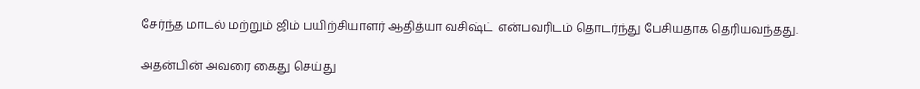சேர்ந்த மாடல் மற்றும் ஜிம் பயிற்சியாளர் ஆதித்யா வசிஷ்ட்  என்பவரிடம் தொடர்ந்து பேசியதாக தெரியவந்தது.

அதன்பின் அவரை கைது செய்து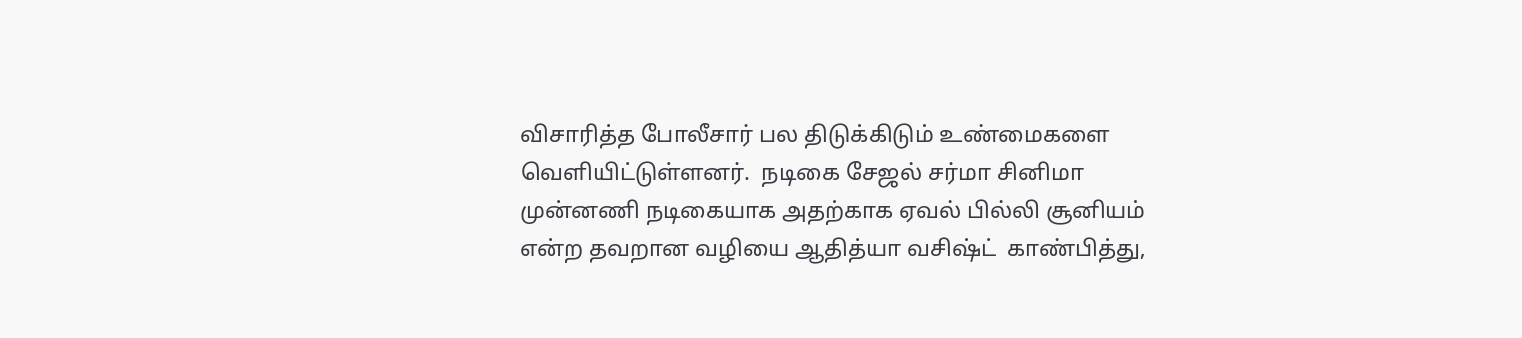விசாரித்த போலீசார் பல திடுக்கிடும் உண்மைகளை வெளியிட்டுள்ளனர்.  நடிகை சேஜல் சர்மா சினிமா முன்னணி நடிகையாக அதற்காக ஏவல் பில்லி சூனியம்  என்ற தவறான வழியை ஆதித்யா வசிஷ்ட்  காண்பித்து,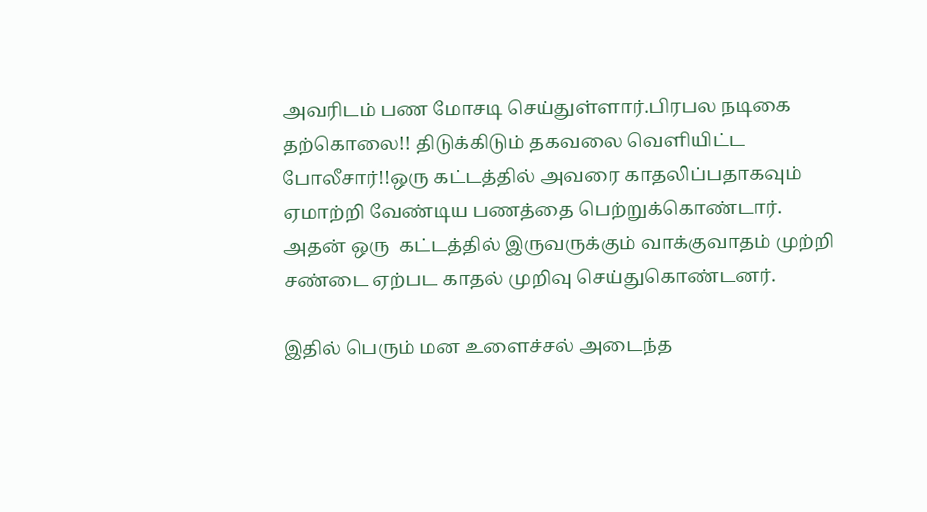அவரிடம் பண மோசடி செய்துள்ளார்.பிரபல நடிகை தற்கொலை!! திடுக்கிடும் தகவலை வெளியிட்ட போலீசார்!!ஒரு கட்டத்தில் அவரை காதலிப்பதாகவும் ஏமாற்றி வேண்டிய பணத்தை பெற்றுக்கொண்டார். அதன் ஒரு  கட்டத்தில் இருவருக்கும் வாக்குவாதம் முற்றி சண்டை ஏற்பட காதல் முறிவு செய்துகொண்டனர்.

இதில் பெரும் மன உளைச்சல் அடைந்த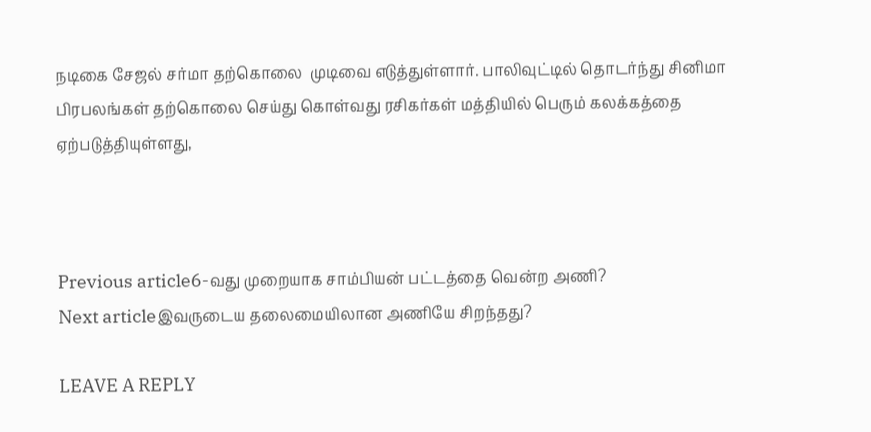நடிகை சேஜல் சர்மா தற்கொலை  முடிவை எடுத்துள்ளார். பாலிவுட்டில் தொடர்ந்து சினிமா பிரபலங்கள் தற்கொலை செய்து கொள்வது ரசிகர்கள் மத்தியில் பெரும் கலக்கத்தை ஏற்படுத்தியுள்ளது,



Previous article6-வது முறையாக சாம்பியன் பட்டத்தை வென்ற அணி?
Next articleஇவருடைய தலைமையிலான அணியே சிறந்தது?

LEAVE A REPLY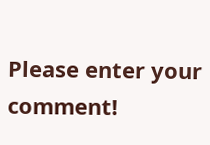Please enter your comment!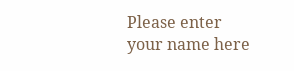Please enter your name here